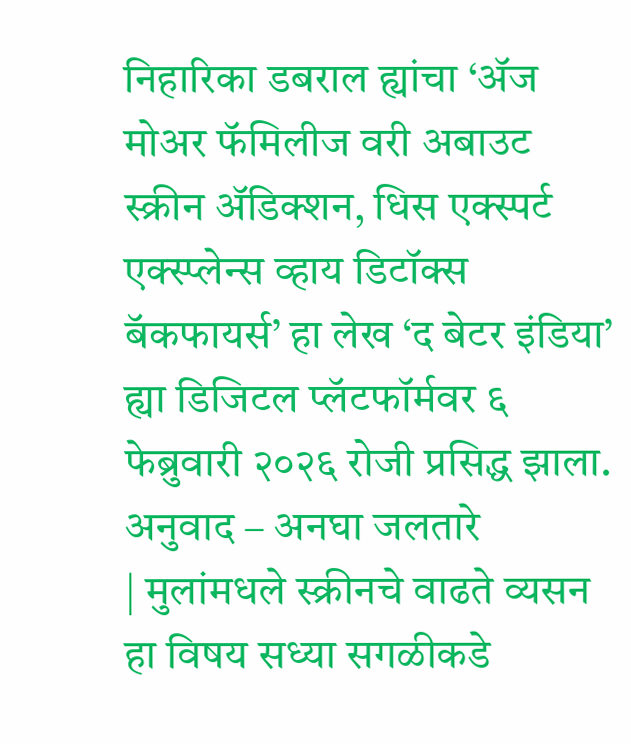निहारिका डबराल ह्यांचा ‘ॲज मोअर फॅमिलीज वरी अबाउट स्क्रीन ॲडिक्शन, धिस एक्स्पर्ट एक्स्प्लेन्स व्हाय डिटॉक्स बॅकफायर्स’ हा लेख ‘द बेटर इंडिया’ ह्या डिजिटल प्लॅटफॉर्मवर ६ फेब्रुवारी २०२६ रोजी प्रसिद्ध झाला.
अनुवाद – अनघा जलतारे
| मुलांमधले स्क्रीनचे वाढते व्यसन हा विषय सध्या सगळीकडे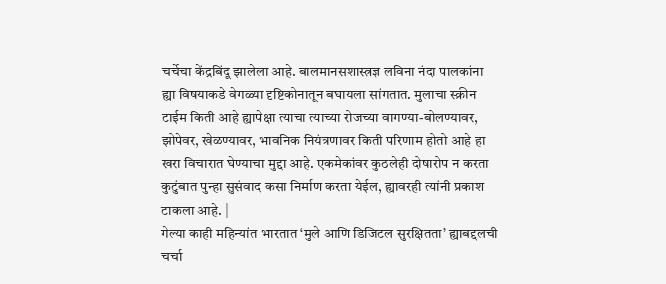चर्चेचा केंद्रबिंदू झालेला आहे. बालमानसशास्त्रज्ञ लविना नंदा पालकांना ह्या विषयाकडे वेगळ्या दृष्टिकोनातून बघायला सांगतात. मुलाचा स्क्रीन टाईम किती आहे ह्यापेक्षा त्याचा त्याच्या रोजच्या वागण्या-बोलण्यावर, झोपेवर, खेळण्यावर, भावनिक नियंत्रणावर किती परिणाम होतो आहे हा खरा विचारात घेण्याचा मुद्दा आहे. एकमेकांवर कुठलेही दोषारोप न करता कुटुंबात पुन्हा सुसंवाद कसा निर्माण करता येईल, ह्यावरही त्यांनी प्रकाश टाकला आहे. |
गेल्या काही महिन्यांत भारतात ‘मुले आणि डिजिटल सुरक्षितता’ ह्याबद्दलची चर्चा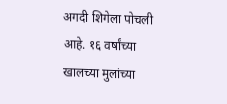अगदी शिगेला पोचली आहे. १६ वर्षांच्या खालच्या मुलांच्या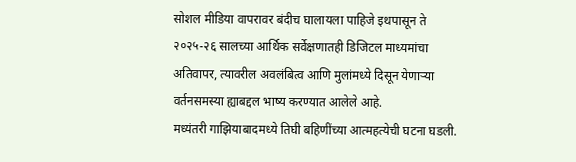सोशल मीडिया वापरावर बंदीच घालायला पाहिजे इथपासून ते २०२५-२६ सालच्या आर्थिक सर्वेक्षणातही डिजिटल माध्यमांचा अतिवापर, त्यावरील अवलंबित्व आणि मुलांमध्ये दिसून येणाऱ्या वर्तनसमस्या ह्याबद्दल भाष्य करण्यात आलेले आहे.
मध्यंतरी गाझियाबादमध्ये तिघी बहिणींच्या आत्महत्येची घटना घडली.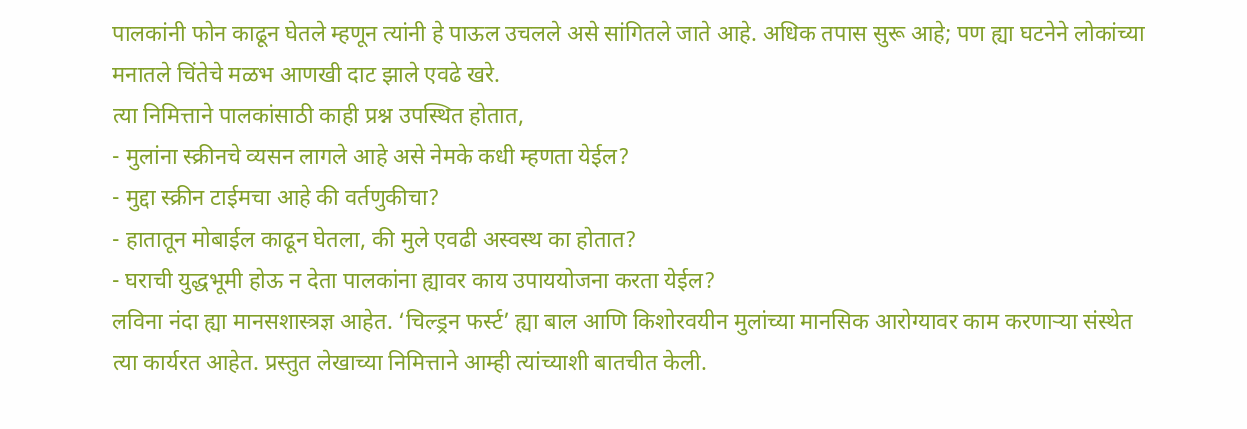पालकांनी फोन काढून घेतले म्हणून त्यांनी हे पाऊल उचलले असे सांगितले जाते आहे. अधिक तपास सुरू आहे; पण ह्या घटनेने लोकांच्या मनातले चिंतेचे मळभ आणखी दाट झाले एवढे खरे.
त्या निमित्ताने पालकांसाठी काही प्रश्न उपस्थित होतात,
- मुलांना स्क्रीनचे व्यसन लागले आहे असे नेमके कधी म्हणता येईल?
- मुद्दा स्क्रीन टाईमचा आहे की वर्तणुकीचा?
- हातातून मोबाईल काढून घेतला, की मुले एवढी अस्वस्थ का होतात?
- घराची युद्धभूमी होऊ न देता पालकांना ह्यावर काय उपाययोजना करता येईल?
लविना नंदा ह्या मानसशास्त्रज्ञ आहेत. ‘चिल्ड्रन फर्स्ट’ ह्या बाल आणि किशोरवयीन मुलांच्या मानसिक आरोग्यावर काम करणाऱ्या संस्थेत त्या कार्यरत आहेत. प्रस्तुत लेखाच्या निमित्ताने आम्ही त्यांच्याशी बातचीत केली.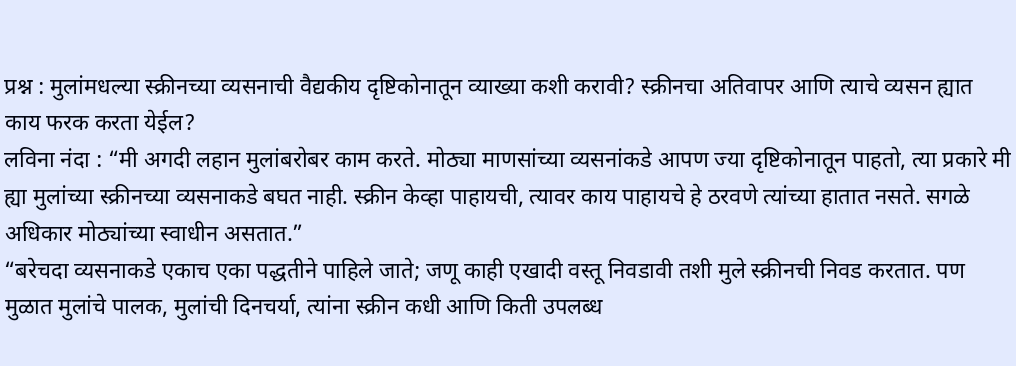प्रश्न : मुलांमधल्या स्क्रीनच्या व्यसनाची वैद्यकीय दृष्टिकोनातून व्याख्या कशी करावी? स्क्रीनचा अतिवापर आणि त्याचे व्यसन ह्यात काय फरक करता येईल?
लविना नंदा : “मी अगदी लहान मुलांबरोबर काम करते. मोठ्या माणसांच्या व्यसनांकडे आपण ज्या दृष्टिकोनातून पाहतो, त्या प्रकारे मी ह्या मुलांच्या स्क्रीनच्या व्यसनाकडे बघत नाही. स्क्रीन केव्हा पाहायची, त्यावर काय पाहायचे हे ठरवणे त्यांच्या हातात नसते. सगळे अधिकार मोठ्यांच्या स्वाधीन असतात.”
“बरेचदा व्यसनाकडे एकाच एका पद्धतीने पाहिले जाते; जणू काही एखादी वस्तू निवडावी तशी मुले स्क्रीनची निवड करतात. पण मुळात मुलांचे पालक, मुलांची दिनचर्या, त्यांना स्क्रीन कधी आणि किती उपलब्ध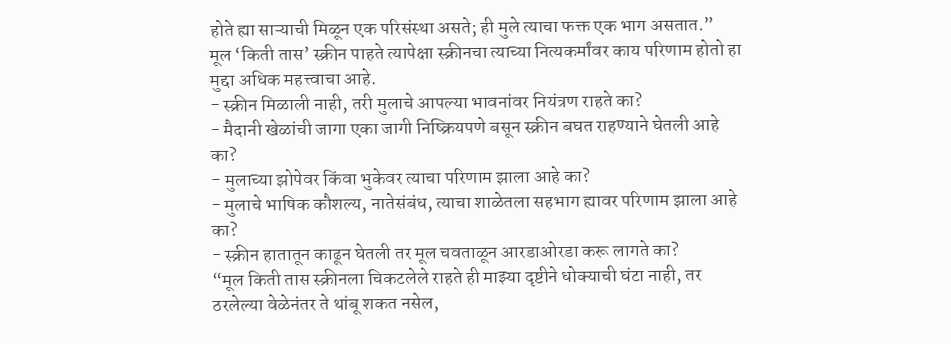होते ह्या साऱ्याची मिळून एक परिसंस्था असते; ही मुले त्याचा फक्त एक भाग असतात.”
मूल ‘किती तास’ स्क्रीन पाहते त्यापेक्षा स्क्रीनचा त्याच्या नित्यकर्मांवर काय परिणाम होतो हा मुद्दा अधिक महत्त्वाचा आहे.
- स्क्रीन मिळाली नाही, तरी मुलाचे आपल्या भावनांवर नियंत्रण राहते का?
- मैदानी खेळांची जागा एका जागी निष्क्रियपणे बसून स्क्रीन बघत राहण्याने घेतली आहे का?
- मुलाच्या झोपेवर किंवा भुकेवर त्याचा परिणाम झाला आहे का?
- मुलाचे भाषिक कौशल्य, नातेसंबंध, त्याचा शाळेतला सहभाग ह्यावर परिणाम झाला आहे का?
- स्क्रीन हातातून काढून घेतली तर मूल चवताळून आरडाओरडा करू लागते का?
“मूल किती तास स्क्रीनला चिकटलेले राहते ही माझ्या दृष्टीने धोक्याची घंटा नाही, तर ठरलेल्या वेळेनंतर ते थांबू शकत नसेल,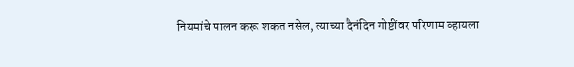नियमांचे पालन करू शकत नसेल, त्याच्या दैनंदिन गोष्टींवर परिणाम व्हायला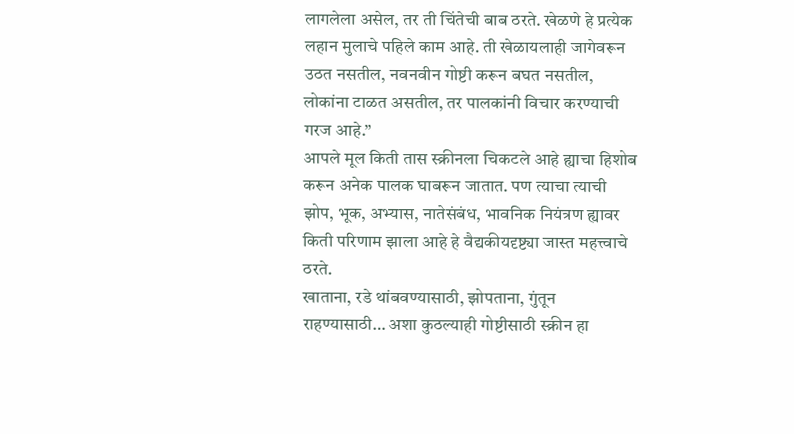लागलेला असेल, तर ती चिंतेची बाब ठरते. खेळणे हे प्रत्येक लहान मुलाचे पहिले काम आहे. ती खेळायलाही जागेवरून उठत नसतील, नवनवीन गोष्टी करून बघत नसतील, लोकांना टाळत असतील, तर पालकांनी विचार करण्याची गरज आहे.”
आपले मूल किती तास स्क्रीनला चिकटले आहे ह्याचा हिशोब करून अनेक पालक घाबरून जातात. पण त्याचा त्याची झोप, भूक, अभ्यास, नातेसंबंध, भावनिक नियंत्रण ह्यावर किती परिणाम झाला आहे हे वैद्यकीयदृष्ट्या जास्त महत्त्वाचे ठरते.
खाताना, रडे थांबवण्यासाठी, झोपताना, गुंतून राहण्यासाठी… अशा कुठल्याही गोष्टीसाठी स्क्रीन हा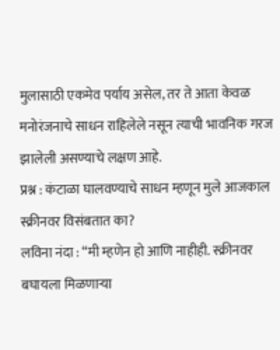मुलासाठी एकमेव पर्याय असेल, तर ते आता केवळ मनोरंजनाचे साधन राहिलेले नसून त्याची भावनिक गरज झालेली असण्याचे लक्षण आहे.
प्रश्न : कंटाळा घालवण्याचे साधन म्हणून मुले आजकाल स्क्रीनवर विसंबतात का?
लविना नंदा : “मी म्हणेन हो आणि नाहीही. स्क्रीनवर बघायला मिळणाऱ्या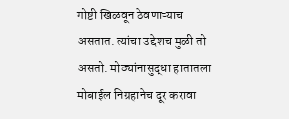गोष्टी खिळवून ठेवणाऱ्याच असतात. त्यांचा उद्देशच मुळी तो असतो. मोठ्यांनासुद्धा हातातला मोबाईल निग्रहानेच दूर करावा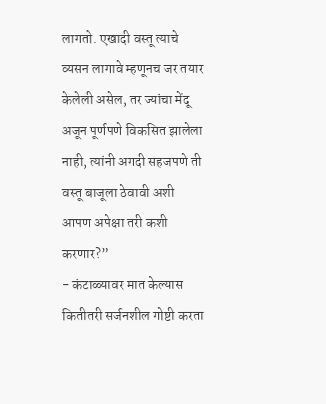लागतो. एखादी वस्तू त्याचे व्यसन लागावे म्हणूनच जर तयार केलेली असेल, तर ज्यांचा मेंदू अजून पूर्णपणे विकसित झालेला नाही, त्यांनी अगदी सहजपणे ती वस्तू बाजूला ठेवावी अशी आपण अपेक्षा तरी कशी करणार?”
- कंटाळ्यावर मात केल्यास कितीतरी सर्जनशील गोष्टी करता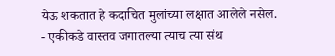येऊ शकतात हे कदाचित मुलांच्या लक्षात आलेले नसेल.
- एकीकडे वास्तव जगातल्या त्याच त्या संथ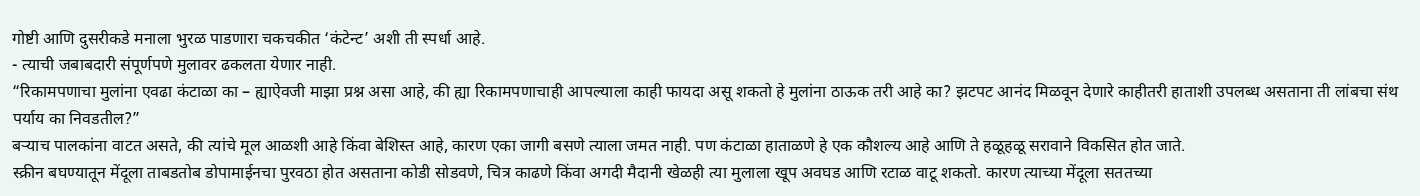गोष्टी आणि दुसरीकडे मनाला भुरळ पाडणारा चकचकीत ‘कंटेन्ट’ अशी ती स्पर्धा आहे.
- त्याची जबाबदारी संपूर्णपणे मुलावर ढकलता येणार नाही.
“रिकामपणाचा मुलांना एवढा कंटाळा का – ह्याऐवजी माझा प्रश्न असा आहे, की ह्या रिकामपणाचाही आपल्याला काही फायदा असू शकतो हे मुलांना ठाऊक तरी आहे का? झटपट आनंद मिळवून देणारे काहीतरी हाताशी उपलब्ध असताना ती लांबचा संथ पर्याय का निवडतील?”
बऱ्याच पालकांना वाटत असते, की त्यांचे मूल आळशी आहे किंवा बेशिस्त आहे, कारण एका जागी बसणे त्याला जमत नाही. पण कंटाळा हाताळणे हे एक कौशल्य आहे आणि ते हळूहळू सरावाने विकसित होत जाते.
स्क्रीन बघण्यातून मेंदूला ताबडतोब डोपामाईनचा पुरवठा होत असताना कोडी सोडवणे, चित्र काढणे किंवा अगदी मैदानी खेळही त्या मुलाला खूप अवघड आणि रटाळ वाटू शकतो. कारण त्याच्या मेंदूला सततच्या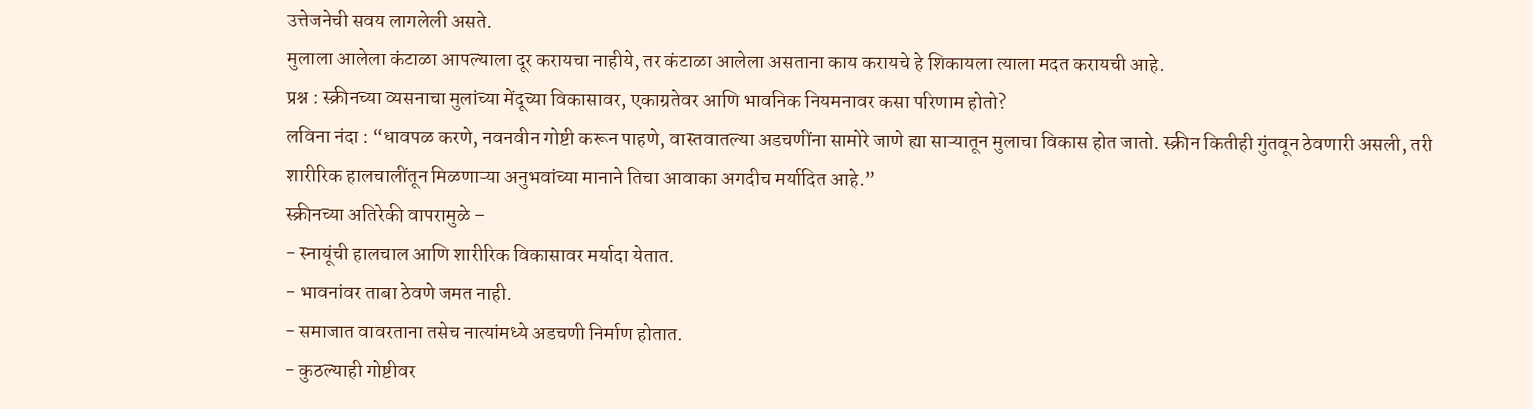उत्तेजनेची सवय लागलेली असते.
मुलाला आलेला कंटाळा आपल्याला दूर करायचा नाहीये, तर कंटाळा आलेला असताना काय करायचे हे शिकायला त्याला मदत करायची आहे.
प्रश्न : स्क्रीनच्या व्यसनाचा मुलांच्या मेंदूच्या विकासावर, एकाग्रतेवर आणि भावनिक नियमनावर कसा परिणाम होतो?
लविना नंदा : “धावपळ करणे, नवनवीन गोष्टी करून पाहणे, वास्तवातल्या अडचणींना सामोरे जाणे ह्या साऱ्यातून मुलाचा विकास होत जातो. स्क्रीन कितीही गुंतवून ठेवणारी असली, तरी शारीरिक हालचालींतून मिळणाऱ्या अनुभवांच्या मानाने तिचा आवाका अगदीच मर्यादित आहे.”
स्क्रीनच्या अतिरेकी वापरामुळे –
- स्नायूंची हालचाल आणि शारीरिक विकासावर मर्यादा येतात.
- भावनांवर ताबा ठेवणे जमत नाही.
- समाजात वावरताना तसेच नात्यांमध्ये अडचणी निर्माण होतात.
- कुठल्याही गोष्टीवर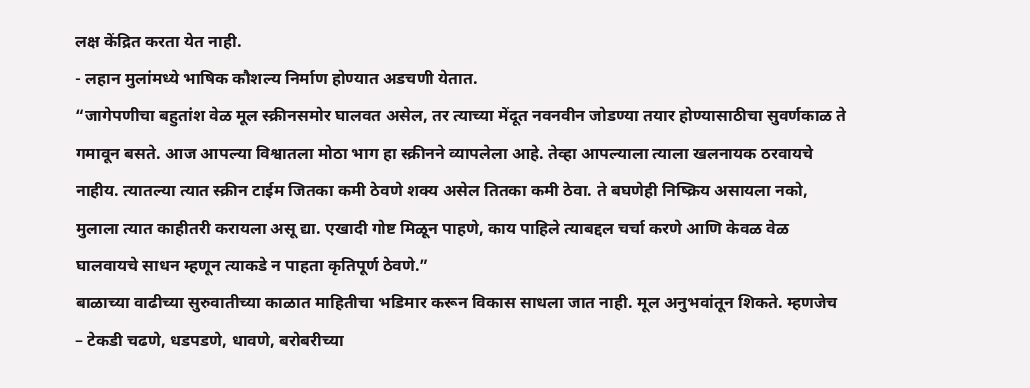लक्ष केंद्रित करता येत नाही.
- लहान मुलांमध्ये भाषिक कौशल्य निर्माण होण्यात अडचणी येतात.
“जागेपणीचा बहुतांश वेळ मूल स्क्रीनसमोर घालवत असेल, तर त्याच्या मेंदूत नवनवीन जोडण्या तयार होण्यासाठीचा सुवर्णकाळ ते गमावून बसते. आज आपल्या विश्वातला मोठा भाग हा स्क्रीनने व्यापलेला आहे. तेव्हा आपल्याला त्याला खलनायक ठरवायचे नाहीय. त्यातल्या त्यात स्क्रीन टाईम जितका कमी ठेवणे शक्य असेल तितका कमी ठेवा. ते बघणेही निष्क्रिय असायला नको, मुलाला त्यात काहीतरी करायला असू द्या. एखादी गोष्ट मिळून पाहणे, काय पाहिले त्याबद्दल चर्चा करणे आणि केवळ वेळ घालवायचे साधन म्हणून त्याकडे न पाहता कृतिपूर्ण ठेवणे.”
बाळाच्या वाढीच्या सुरुवातीच्या काळात माहितीचा भडिमार करून विकास साधला जात नाही. मूल अनुभवांतून शिकते. म्हणजेच – टेकडी चढणे, धडपडणे, धावणे, बरोबरीच्या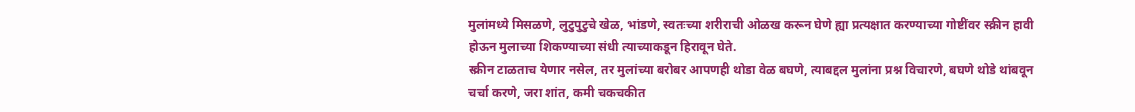मुलांमध्ये मिसळणे, लुटुपुटुचे खेळ, भांडणे, स्वतःच्या शरीराची ओळख करून घेणे ह्या प्रत्यक्षात करण्याच्या गोष्टींवर स्क्रीन हावी होऊन मुलाच्या शिकण्याच्या संधी त्याच्याकडून हिरावून घेते.
स्क्रीन टाळताच येणार नसेल, तर मुलांच्या बरोबर आपणही थोडा वेळ बघणे, त्याबद्दल मुलांना प्रश्न विचारणे, बघणे थोडे थांबवून चर्चा करणे, जरा शांत, कमी चकचकीत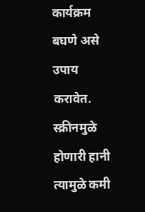कार्यक्रम बघणे असे उपाय करावेत. स्क्रीनमुळे होणारी हानी त्यामुळे कमी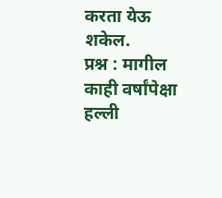करता येऊ शकेल.
प्रश्न : मागील काही वर्षांपेक्षा हल्ली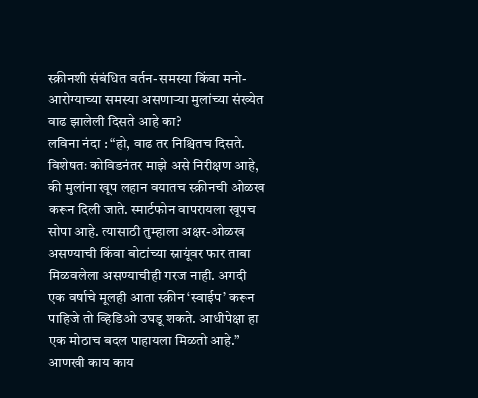स्क्रीनशी संबंधित वर्तन-समस्या किंवा मनो-आरोग्याच्या समस्या असणाऱ्या मुलांच्या संख्येत वाढ झालेली दिसते आहे का?
लविना नंदा : “हो, वाढ तर निश्चितच दिसते. विशेषतः कोविडनंतर माझे असे निरीक्षण आहे, की मुलांना खूप लहान वयातच स्क्रीनची ओळख करून दिली जाते. स्मार्टफोन वापरायला खूपच सोपा आहे. त्यासाठी तुम्हाला अक्षर-ओळख असण्याची किंवा बोटांच्या स्नायूंवर फार ताबा मिळवलेला असण्याचीही गरज नाही. अगदी एक वर्षाचे मूलही आता स्क्रीन ‘स्वाईप’ करून पाहिजे तो व्हिडिओ उघडू शकते. आधीपेक्षा हा एक मोठाच बदल पाहायला मिळतो आहे.”
आणखी काय काय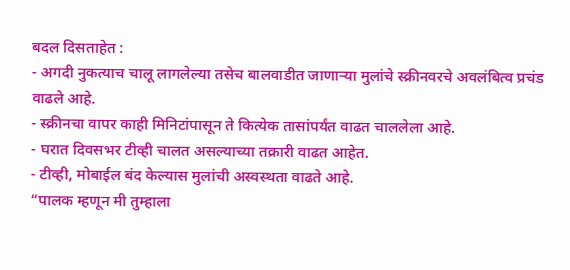बदल दिसताहेत :
- अगदी नुकत्याच चालू लागलेल्या तसेच बालवाडीत जाणाऱ्या मुलांचे स्क्रीनवरचे अवलंबित्व प्रचंड वाढले आहे.
- स्क्रीनचा वापर काही मिनिटांपासून ते कित्येक तासांपर्यंत वाढत चाललेला आहे.
- घरात दिवसभर टीव्ही चालत असल्याच्या तक्रारी वाढत आहेत.
- टीव्ही, मोबाईल बंद केल्यास मुलांची अस्वस्थता वाढते आहे.
“पालक म्हणून मी तुम्हाला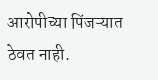आरोपीच्या पिंजऱ्यात ठेवत नाही.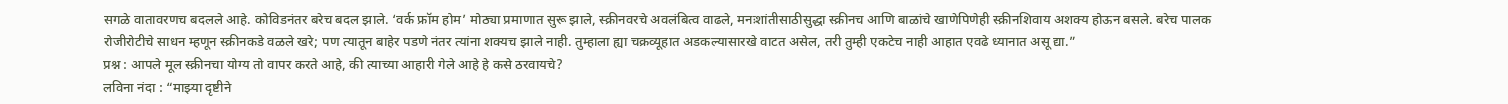सगळे वातावरणच बदलले आहे. कोविडनंतर बरेच बदल झाले. ‘वर्क फ्रॉम होम’ मोठ्या प्रमाणात सुरू झाले, स्क्रीनवरचे अवलंबित्व वाढले, मनःशांतीसाठीसुद्धा स्क्रीनच आणि बाळांचे खाणेपिणेही स्क्रीनशिवाय अशक्य होऊन बसले. बरेच पालक रोजीरोटीचे साधन म्हणून स्क्रीनकडे वळले खरे; पण त्यातून बाहेर पडणे नंतर त्यांना शक्यच झाले नाही. तुम्हाला ह्या चक्रव्यूहात अडकल्यासारखे वाटत असेल, तरी तुम्ही एकटेच नाही आहात एवढे ध्यानात असू द्या.”
प्रश्न : आपले मूल स्क्रीनचा योग्य तो वापर करते आहे, की त्याच्या आहारी गेले आहे हे कसे ठरवायचे?
लविना नंदा : “माझ्या दृष्टीने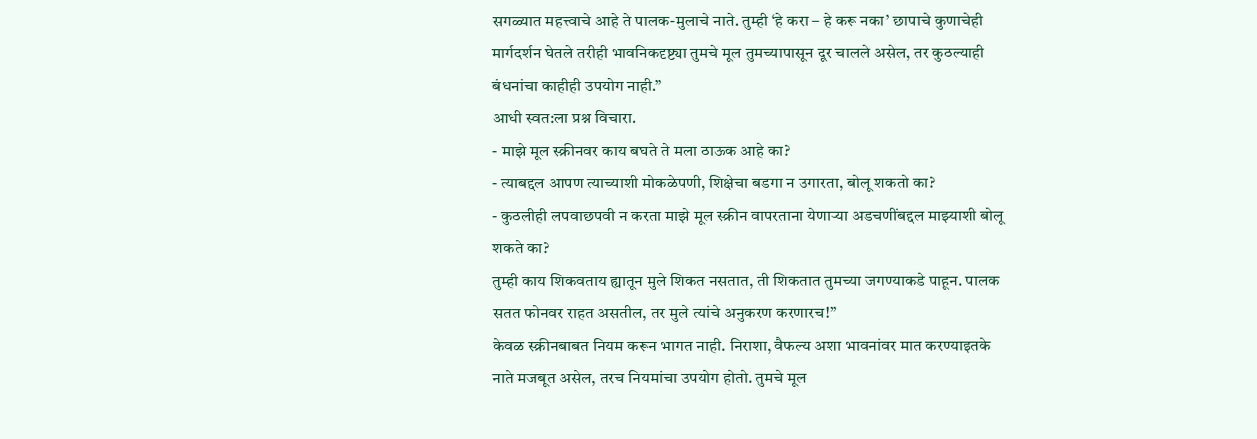सगळ्यात महत्त्वाचे आहे ते पालक-मुलाचे नाते. तुम्ही ‘हे करा – हे करू नका’ छापाचे कुणाचेही मार्गदर्शन घेतले तरीही भावनिकदृष्ट्या तुमचे मूल तुमच्यापासून दूर चालले असेल, तर कुठल्याही बंधनांचा काहीही उपयोग नाही.”
आधी स्वत:ला प्रश्न विचारा.
- माझे मूल स्क्रीनवर काय बघते ते मला ठाऊक आहे का?
- त्याबद्दल आपण त्याच्याशी मोकळेपणी, शिक्षेचा बडगा न उगारता, बोलू शकतो का?
- कुठलीही लपवाछपवी न करता माझे मूल स्क्रीन वापरताना येणाऱ्या अडचणींबद्दल माझ्याशी बोलू शकते का?
तुम्ही काय शिकवताय ह्यातून मुले शिकत नसतात, ती शिकतात तुमच्या जगण्याकडे पाहून. पालक सतत फोनवर राहत असतील, तर मुले त्यांचे अनुकरण करणारच!”
केवळ स्क्रीनबाबत नियम करून भागत नाही. निराशा, वैफल्य अशा भावनांवर मात करण्याइतके नाते मजबूत असेल, तरच नियमांचा उपयोग होतो. तुमचे मूल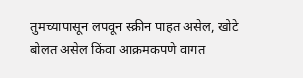तुमच्यापासून लपवून स्क्रीन पाहत असेल, खोटे बोलत असेल किंवा आक्रमकपणे वागत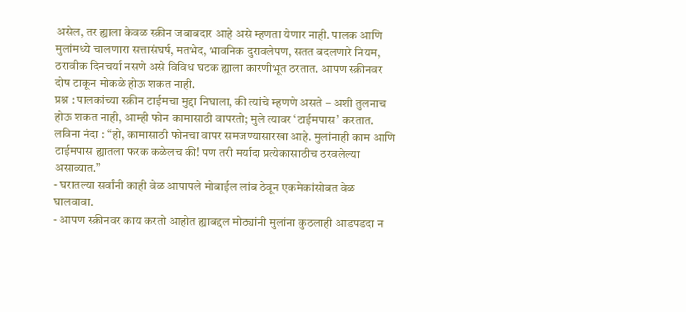असेल, तर ह्याला केवळ स्क्रीन जबाबदार आहे असे म्हणता येणार नाही. पालक आणि मुलांमध्ये चालणारा सत्तासंघर्ष, मतभेद, भावनिक दुरावलेपण, सतत बदलणारे नियम, ठरावीक दिनचर्या नसणे असे विविध घटक ह्याला कारणीभूत ठरतात. आपण स्क्रीनवर दोष टाकून मोकळे होऊ शकत नाही.
प्रश्न : पालकांच्या स्क्रीन टाईमचा मुद्दा निघाला, की त्यांचे म्हणणे असते – अशी तुलनाच होऊ शकत नाही, आम्ही फोन कामासाठी वापरतो; मुले त्यावर ‘टाईमपास’ करतात.
लविना नंदा : “हो, कामासाठी फोनचा वापर समजण्यासारखा आहे. मुलांनाही काम आणि टाईमपास ह्यातला फरक कळेलच की! पण तरी मर्यादा प्रत्येकासाठीच ठरवलेल्या असाव्यात.”
- घरातल्या सर्वांनी काही वेळ आपापले मोबाईल लांब ठेवून एकमेकांसोबत वेळ घालवावा.
- आपण स्क्रीनवर काय करतो आहोत ह्याबद्दल मोठ्यांनी मुलांना कुठलाही आडपडदा न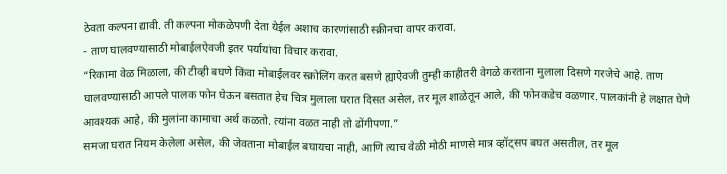ठेवता कल्पना द्यावी. ती कल्पना मोकळेपणी देता येईल अशाच कारणांसाठी स्क्रीनचा वापर करावा.
- ताण घालवण्यासाठी मोबाईलऐवजी इतर पर्यायांचा विचार करावा.
“रिकामा वेळ मिळाला, की टीव्ही बघणे किंवा मोबाईलवर स्क्रोलिंग करत बसणे ह्याऐवजी तुम्ही काहीतरी वेगळे करताना मुलाला दिसणे गरजेचे आहे. ताण घालवण्यासाठी आपले पालक फोन घेऊन बसतात हेच चित्र मुलाला घरात दिसत असेल, तर मूल शाळेतून आले, की फोनकडेच वळणार. पालकांनी हे लक्षात घेणे आवश्यक आहे, की मुलांना कामाचा अर्थ कळतो. त्यांना वळत नाही तो ढोंगीपणा.”
समजा घरात नियम केलेला असेल, की जेवताना मोबाईल बघायचा नाही, आणि त्याच वेळी मोठी माणसे मात्र व्हॉट्सप बघत असतील, तर मूल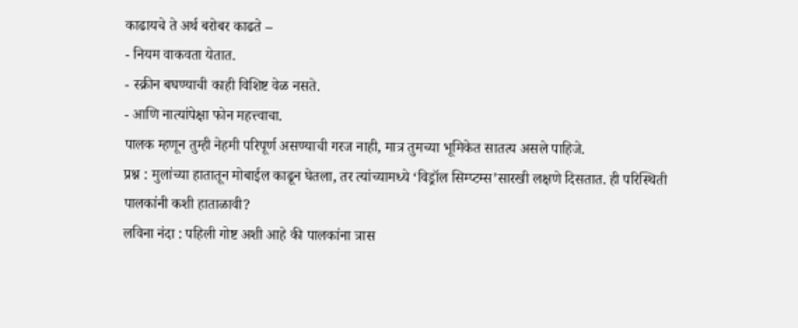काढायचे ते अर्थ बरोबर काढते –
- नियम वाकवता येतात.
- स्क्रीन बघण्याची काही विशिष्ट वेळ नसते.
- आणि नात्यांपेक्षा फोन महत्त्वाचा.
पालक म्हणून तुम्ही नेहमी परिपूर्ण असण्याची गरज नाही, मात्र तुमच्या भूमिकेत सातत्य असले पाहिजे.
प्रश्न : मुलांच्या हातातून मोबाईल काढून घेतला, तर त्यांच्यामध्ये ‘विड्रॉल सिम्प्टम्स’सारखी लक्षणे दिसतात. ही परिस्थिती पालकांनी कशी हाताळावी?
लविना नंदा : पहिली गोष्ट अशी आहे की पालकांना त्रास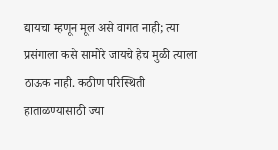द्यायचा म्हणून मूल असे वागत नाही; त्या प्रसंगाला कसे सामोरे जायचे हेच मुळी त्याला ठाऊक नाही. कठीण परिस्थिती हाताळण्यासाठी ज्या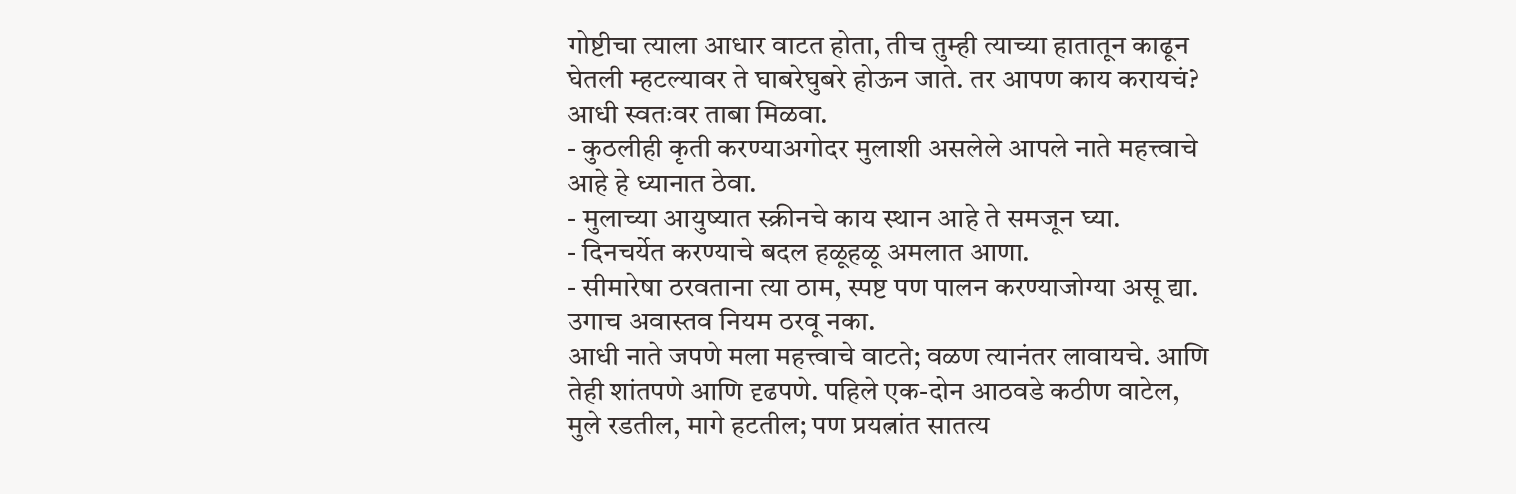गोष्टीचा त्याला आधार वाटत होता, तीच तुम्ही त्याच्या हातातून काढून घेतली म्हटल्यावर ते घाबरेघुबरे होऊन जाते. तर आपण काय करायचं?
आधी स्वतःवर ताबा मिळवा.
- कुठलीही कृती करण्याअगोदर मुलाशी असलेले आपले नाते महत्त्वाचे आहे हे ध्यानात ठेवा.
- मुलाच्या आयुष्यात स्क्रीनचे काय स्थान आहे ते समजून घ्या.
- दिनचर्येत करण्याचे बदल हळूहळू अमलात आणा.
- सीमारेषा ठरवताना त्या ठाम, स्पष्ट पण पालन करण्याजोग्या असू द्या. उगाच अवास्तव नियम ठरवू नका.
आधी नाते जपणे मला महत्त्वाचे वाटते; वळण त्यानंतर लावायचे. आणि तेही शांतपणे आणि दृढपणे. पहिले एक-दोन आठवडे कठीण वाटेल, मुले रडतील, मागे हटतील; पण प्रयत्नांत सातत्य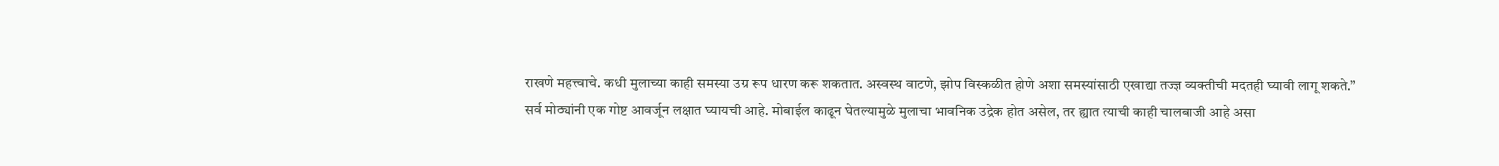राखणे महत्त्वाचे. कधी मुलाच्या काही समस्या उग्र रूप धारण करू शकतात. अस्वस्थ वाटणे, झोप विस्कळीत होणे अशा समस्यांसाठी एखाद्या तज्ज्ञ व्यक्तीची मदतही घ्यावी लागू शकते.”
सर्व मोठ्यांनी एक गोष्ट आवर्जून लक्षात घ्यायची आहे. मोबाईल काढून घेतल्यामुळे मुलाचा भावनिक उद्रेक होत असेल, तर ह्यात त्याची काही चालबाजी आहे असा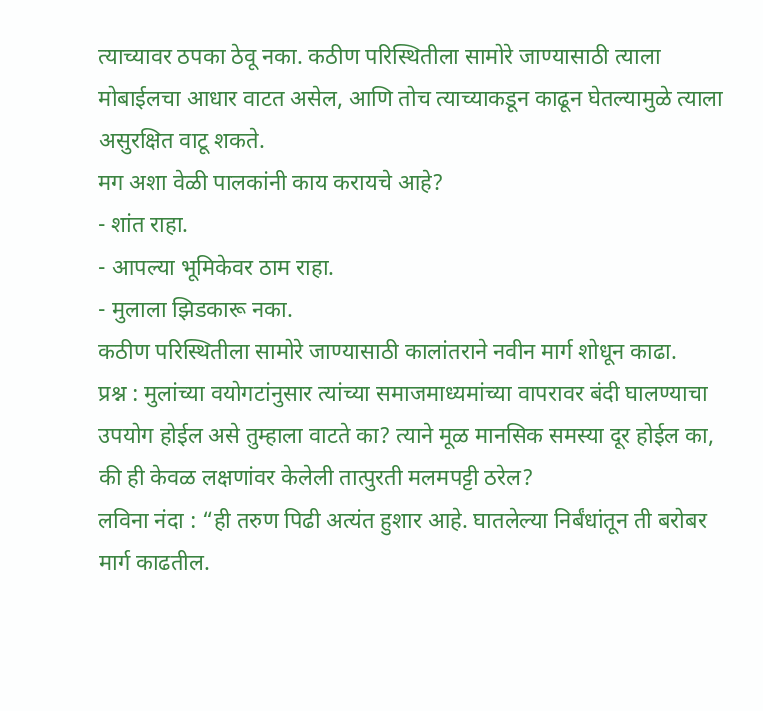त्याच्यावर ठपका ठेवू नका. कठीण परिस्थितीला सामोरे जाण्यासाठी त्याला मोबाईलचा आधार वाटत असेल, आणि तोच त्याच्याकडून काढून घेतल्यामुळे त्याला असुरक्षित वाटू शकते.
मग अशा वेळी पालकांनी काय करायचे आहे?
- शांत राहा.
- आपल्या भूमिकेवर ठाम राहा.
- मुलाला झिडकारू नका.
कठीण परिस्थितीला सामोरे जाण्यासाठी कालांतराने नवीन मार्ग शोधून काढा.
प्रश्न : मुलांच्या वयोगटांनुसार त्यांच्या समाजमाध्यमांच्या वापरावर बंदी घालण्याचा उपयोग होईल असे तुम्हाला वाटते का? त्याने मूळ मानसिक समस्या दूर होईल का, की ही केवळ लक्षणांवर केलेली तात्पुरती मलमपट्टी ठरेल?
लविना नंदा : “ही तरुण पिढी अत्यंत हुशार आहे. घातलेल्या निर्बंधांतून ती बरोबर मार्ग काढतील.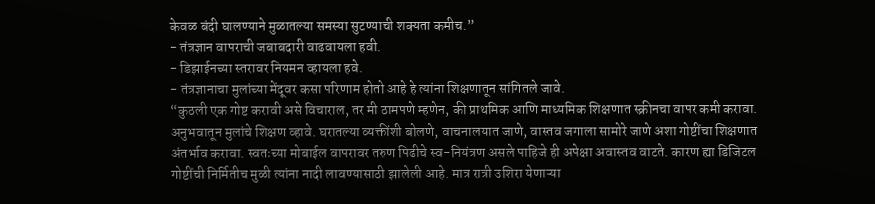केवळ बंदी घालण्याने मुळातल्या समस्या सुटण्याची शक्यता कमीच.”
- तंत्रज्ञान वापराची जबाबदारी वाढवायला हवी.
- डिझाईनच्या स्तरावर नियमन व्हायला हवे.
- तंत्रज्ञानाचा मुलांच्या मेंदूवर कसा परिणाम होतो आहे हे त्यांना शिक्षणातून सांगितले जावे.
“कुठली एक गोष्ट करावी असे विचाराल, तर मी ठामपणे म्हणेन, की प्राथमिक आणि माध्यमिक शिक्षणात स्क्रीनचा वापर कमी करावा. अनुभवातून मुलांचे शिक्षण व्हावे. घरातल्या व्यक्तींशी बोलणे, वाचनालयात जाणे, वास्तव जगाला सामोरे जाणे अशा गोष्टींचा शिक्षणात अंतर्भाव करावा. स्वतःच्या मोबाईल वापरावर तरुण पिढीचे स्व-नियंत्रण असले पाहिजे ही अपेक्षा अवास्तव वाटते. कारण ह्या डिजिटल गोष्टींची निर्मितीच मुळी त्यांना नादी लावण्यासाठी झालेली आहे. मात्र रात्री उशिरा येणाऱ्या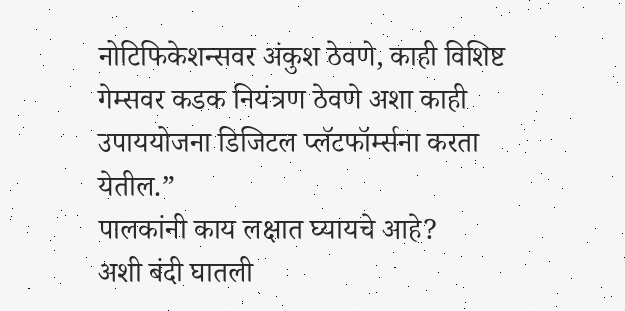नोटिफिकेशन्सवर अंकुश ठेवणे, काही विशिष्ट गेम्सवर कडक नियंत्रण ठेवणे अशा काही उपाययोजना डिजिटल प्लॅटफॉर्म्सना करता येतील.”
पालकांनी काय लक्षात घ्यायचे आहे?
अशी बंदी घातली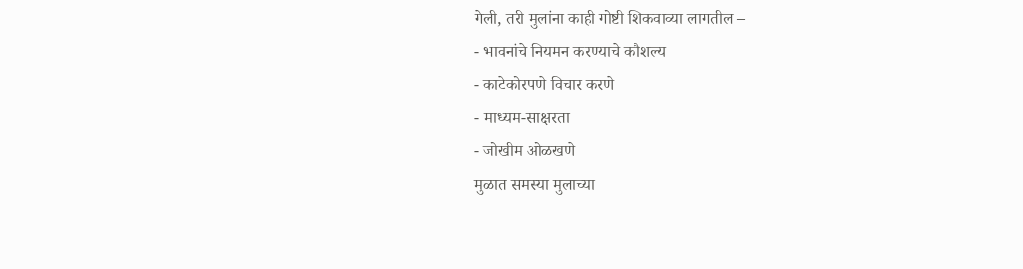गेली, तरी मुलांना काही गोष्टी शिकवाव्या लागतील –
- भावनांचे नियमन करण्याचे कौशल्य
- काटेकोरपणे विचार करणे
- माध्यम-साक्षरता
- जोखीम ओळखणे
मुळात समस्या मुलाच्या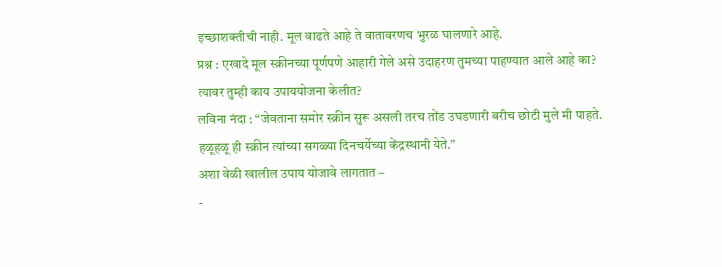इच्छाशक्तीची नाही. मूल वाढते आहे ते वातावरणच भुरळ घालणारे आहे.
प्रश्न : एखादे मूल स्क्रीनच्या पूर्णपणे आहारी गेले असे उदाहरण तुमच्या पाहण्यात आले आहे का? त्यावर तुम्ही काय उपाययोजना केलीत?
लविना नंदा : “जेवताना समोर स्क्रीन सुरू असली तरच तोंड उघडणारी बरीच छोटी मुले मी पाहते. हळूहळू ही स्क्रीन त्यांच्या सगळ्या दिनचर्येच्या केंद्रस्थानी येते.”
अशा वेळी खालील उपाय योजावे लागतात –
-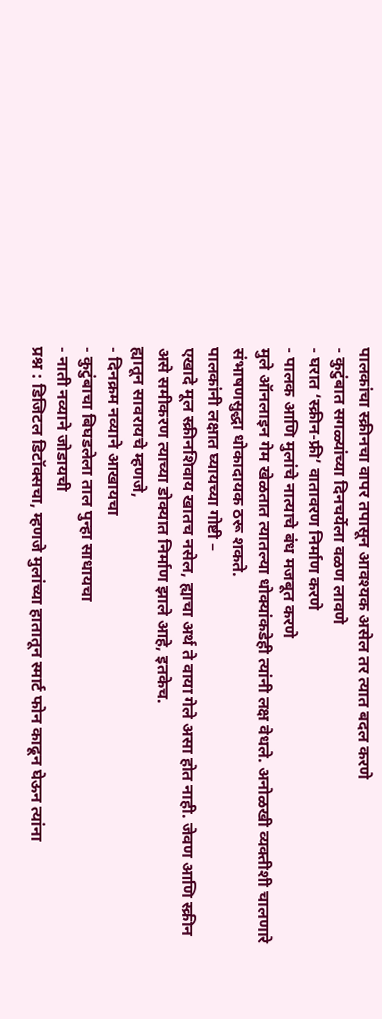पालकांचा स्क्रीनचा वापर तपासून आवश्यक असेल तर त्यात बदल करणे
- कुटुंबात सगळ्यांच्या दिनचर्येला वळण लावणे
- घरात ‘स्क्रीन-फ्री’ वातावरण निर्माण करणे
- पालक आणि मुलांचे नात्याचे बंध मजबूत करणे
मुले ऑनलाइन गेम खेळतात त्यातल्या धोक्यांकडेही त्यांनी लक्ष वेधले. अनोळखी व्यक्तीशी चालणारे संभाषणसुद्धा धोकादायक ठरू शकते.
पालकांनी लक्षात घ्यायच्या गोष्टी –
एखादे मूल स्क्रीनशिवाय खातच नसेल, ह्याचा अर्थ ते वाया गेले असा होत नाही. जेवण आणि स्क्रीन असे समीकरण त्याच्या डोक्यात निर्माण झाले आहे, इतकेच.
ह्यातून सावरायचे म्हणजे,
- दिनक्रम नव्याने आखायचा
- कुटुंबाचा बिघडलेला ताल पुन्हा साधायचा
- नाती नव्याने जोडायची
प्रश्न : डिजिटल डिटॉक्सचा, म्हणजे मुलांच्या हातातून स्मार्ट फोन काढून घेऊन त्यांना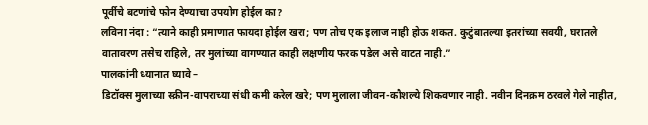पूर्वीचे बटणांचे फोन देण्याचा उपयोग होईल का?
लविना नंदा : “त्याने काही प्रमाणात फायदा होईल खरा; पण तोच एक इलाज नाही होऊ शकत. कुटुंबातल्या इतरांच्या सवयी, घरातले वातावरण तसेच राहिले, तर मुलांच्या वागण्यात काही लक्षणीय फरक पडेल असे वाटत नाही.”
पालकांनी ध्यानात घ्यावे –
डिटॉक्स मुलाच्या स्क्रीन-वापराच्या संधी कमी करेल खरे; पण मुलाला जीवन-कौशल्ये शिकवणार नाही. नवीन दिनक्रम ठरवले गेले नाहीत,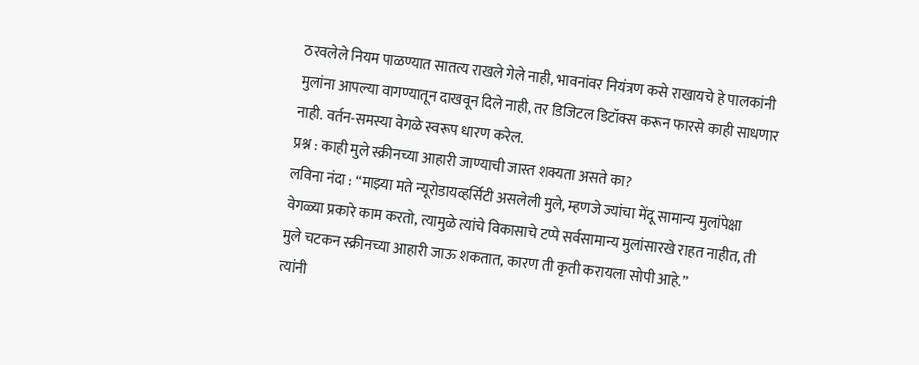ठरवलेले नियम पाळण्यात सातत्य राखले गेले नाही, भावनांवर नियंत्रण कसे राखायचे हे पालकांनी मुलांना आपल्या वागण्यातून दाखवून दिले नाही, तर डिजिटल डिटॉक्स करून फारसे काही साधणार नाही. वर्तन-समस्या वेगळे स्वरूप धारण करेल.
प्रश्न : काही मुले स्क्रीनच्या आहारी जाण्याची जास्त शक्यता असते का?
लविना नंदा : “माझ्या मते न्यूरोडायव्हर्सिटी असलेली मुले, म्हणजे ज्यांचा मेंदू सामान्य मुलांपेक्षा वेगळ्या प्रकारे काम करतो, त्यामुळे त्यांचे विकासाचे टप्पे सर्वसामान्य मुलांसारखे राहत नाहीत, ती मुले चटकन स्क्रीनच्या आहारी जाऊ शकतात, कारण ती कृती करायला सोपी आहे.”
त्यांनी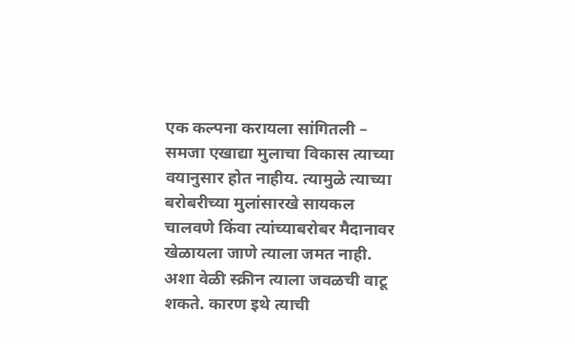एक कल्पना करायला सांगितली – समजा एखाद्या मुलाचा विकास त्याच्या वयानुसार होत नाहीय. त्यामुळे त्याच्या बरोबरीच्या मुलांसारखे सायकल चालवणे किंवा त्यांच्याबरोबर मैदानावर खेळायला जाणे त्याला जमत नाही. अशा वेळी स्क्रीन त्याला जवळची वाटू शकते. कारण इथे त्याची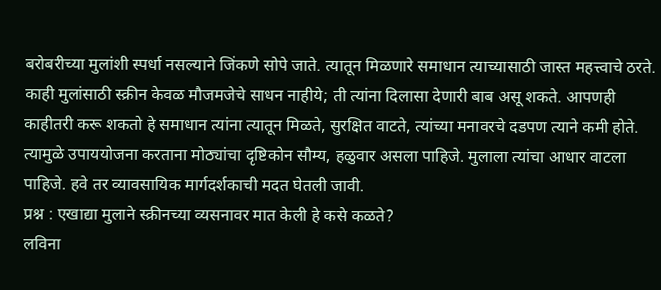बरोबरीच्या मुलांशी स्पर्धा नसल्याने जिंकणे सोपे जाते. त्यातून मिळणारे समाधान त्याच्यासाठी जास्त महत्त्वाचे ठरते. काही मुलांसाठी स्क्रीन केवळ मौजमजेचे साधन नाहीये; ती त्यांना दिलासा देणारी बाब असू शकते. आपणही काहीतरी करू शकतो हे समाधान त्यांना त्यातून मिळते, सुरक्षित वाटते, त्यांच्या मनावरचे दडपण त्याने कमी होते.
त्यामुळे उपाययोजना करताना मोठ्यांचा दृष्टिकोन सौम्य, हळुवार असला पाहिजे. मुलाला त्यांचा आधार वाटला पाहिजे. हवे तर व्यावसायिक मार्गदर्शकाची मदत घेतली जावी.
प्रश्न : एखाद्या मुलाने स्क्रीनच्या व्यसनावर मात केली हे कसे कळते?
लविना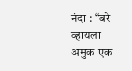नंदा : “बरे व्हायला अमुक एक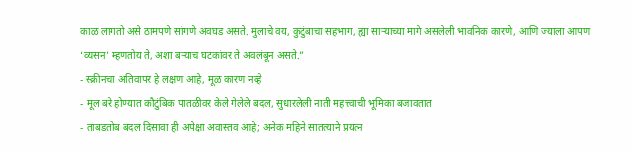काळ लागतो असे ठामपणे सांगणे अवघड असते. मुलाचे वय, कुटुंबाचा सहभाग, ह्या साऱ्याच्या मागे असलेली भावनिक कारणे, आणि ज्याला आपण ‘व्यसन’ म्हणतोय ते, अशा बऱ्याच घटकांवर ते अवलंबून असते.”
- स्क्रीनचा अतिवापर हे लक्षण आहे, मूळ कारण नव्हे
- मूल बरे होण्यात कौटुंबिक पातळीवर केले गेलेले बदल, सुधारलेली नाती महत्त्वाची भूमिका बजावतात
- ताबडतोब बदल दिसावा ही अपेक्षा अवास्तव आहे; अनेक महिने सातत्याने प्रयत्न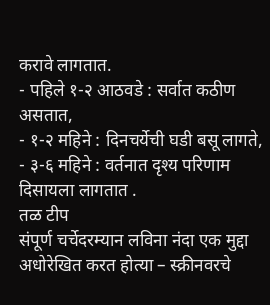करावे लागतात.
- पहिले १-२ आठवडे : सर्वात कठीण असतात,
- १-२ महिने : दिनचर्येची घडी बसू लागते,
- ३-६ महिने : वर्तनात दृश्य परिणाम दिसायला लागतात .
तळ टीप
संपूर्ण चर्चेदरम्यान लविना नंदा एक मुद्दा अधोरेखित करत होत्या – स्क्रीनवरचे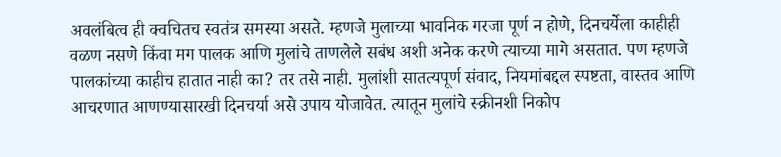अवलंबित्व ही क्वचितच स्वतंत्र समस्या असते. म्हणजे मुलाच्या भावनिक गरजा पूर्ण न होणे, दिनचर्येला काहीही वळण नसणे किंवा मग पालक आणि मुलांचे ताणलेले सबंध अशी अनेक करणे त्याच्या मागे असतात. पण म्हणजे पालकांच्या काहीच हातात नाही का? तर तसे नाही. मुलांशी सातत्यपूर्ण संवाद, नियमांबद्दल स्पष्टता, वास्तव आणि आचरणात आणण्यासारखी दिनचर्या असे उपाय योजावेत. त्यातून मुलांचे स्क्रीनशी निकोप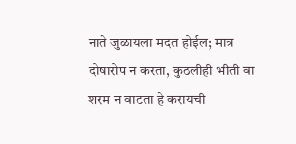नाते जुळायला मदत होईल; मात्र दोषारोप न करता, कुठलीही भीती वा शरम न वाटता हे करायची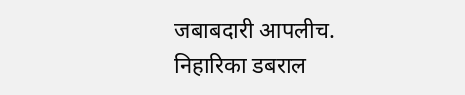जबाबदारी आपलीच.
निहारिका डबराल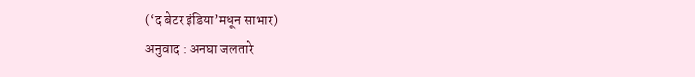(‘द बेटर इंडिया’मधून साभार)
अनुवाद : अनघा जलतारे